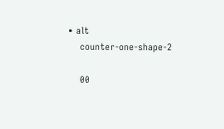• alt
    counter-one-shape-2

    00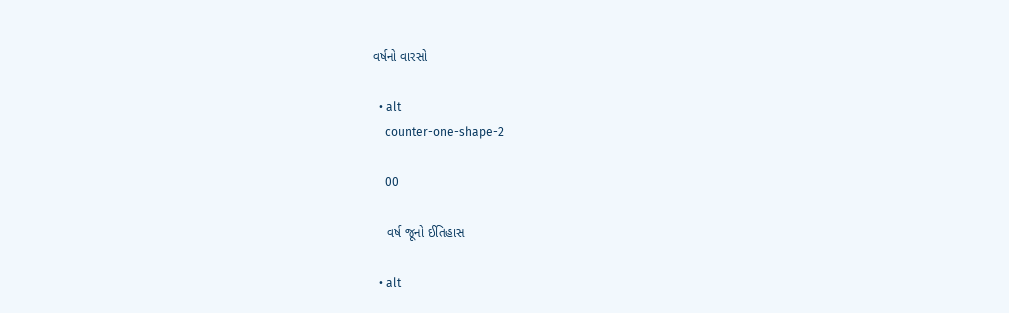વર્ષનો વારસો

  • alt
    counter-one-shape-2

    00

    વર્ષ જૂનો ઈતિહાસ

  • alt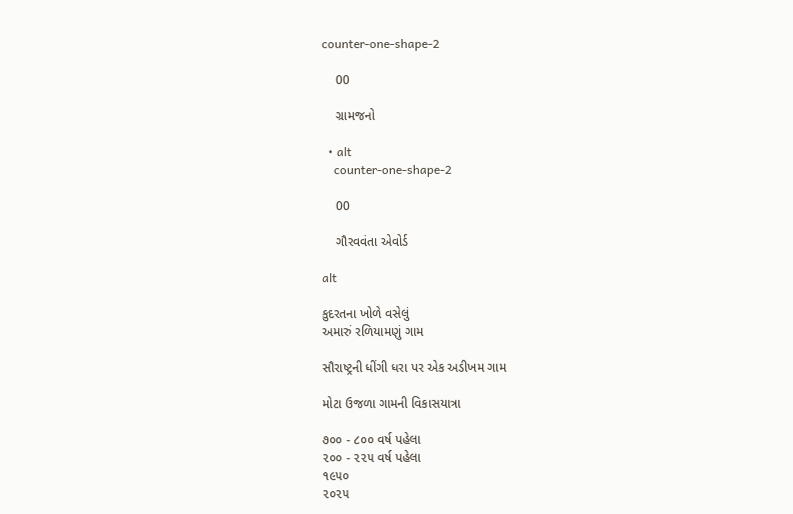counter-one-shape-2

    00

    ગ્રામજનો

  • alt
    counter-one-shape-2

    00

    ગૌરવવંતા એવોર્ડ

alt

કુદરતના ખોળે વસેલું
અમારું રળિયામણું ગામ

સૌરાષ્ટ્રની ધીંગી ધરા પર એક અડીખમ ગામ

મોટા ઉજળા ગામની વિકાસયાત્રા

૭૦૦ - ૮૦૦ વર્ષ પહેલા
૨૦૦ - ૨૨૫ વર્ષ પહેલા
૧૯૫૦
૨૦૨૫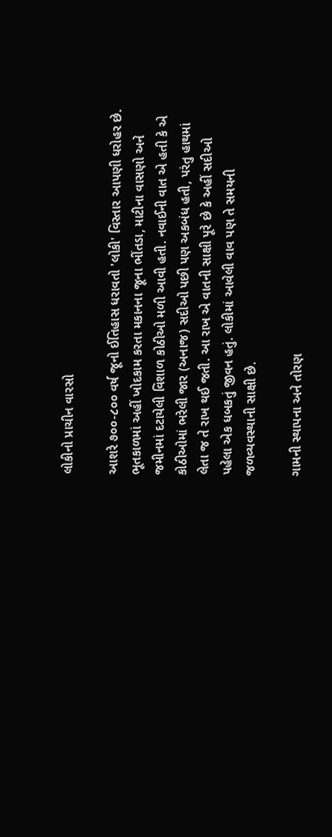લોકીનો પ્રાચીન વારસો

આશરે ૭૦૦-૮૦૦ વર્ષ જૂનો ઈતિહાસ ધરાવતો 'લોકી' વિસ્તાર આપણી ધરોહર છે. ભૂતકાળમાં અહીં ખોદકામ કરતા મકાનના જૂના ભીંતડા, માટીના વાસણો અને જમીનમાં દટાયેલી વિશાળ કોઠીઓ મળી આવી હતી. નવાઈની વાત એ હતી કે એ કોઠીઓમાં ભરેલી જાર (અનાજ) સદીઓ પછી પણ અકબંધ હતી, પરંતુ હાથમાં લેતા જ તે રાખ થઈ જતી. આ રાખ એ વાતની સાક્ષી પૂરે છે કે અહીં સદીઓ પહેલા એક ધબકતું જીવન હતું. લોકીમાં આવેલી વાવ પણ તે સમયની જળવ્યવસ્થાની સાક્ષી છે.

ગામની સ્થાપના અને તોરણ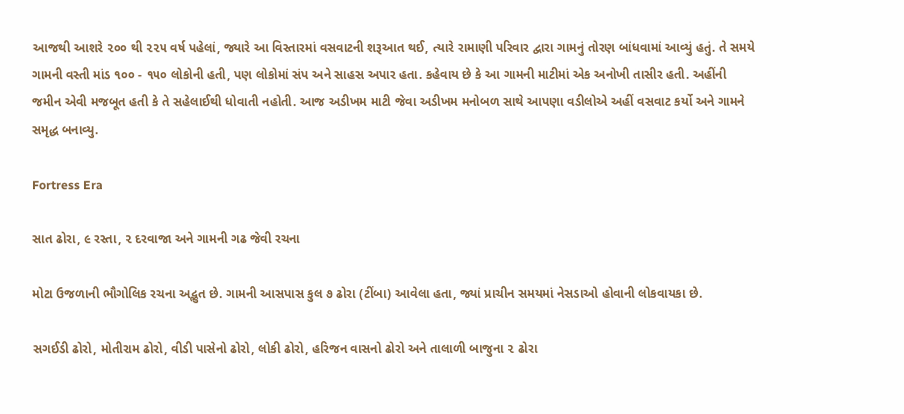આજથી આશરે ૨૦૦ થી ૨૨૫ વર્ષ પહેલાં, જ્યારે આ વિસ્તારમાં વસવાટની શરૂઆત થઈ, ત્યારે રામાણી પરિવાર દ્વારા ગામનું તોરણ બાંધવામાં આવ્યું હતું. તે સમયે ગામની વસ્તી માંડ ૧૦૦ - ૧૫૦ લોકોની હતી, પણ લોકોમાં સંપ અને સાહસ અપાર હતા. કહેવાય છે કે આ ગામની માટીમાં એક અનોખી તાસીર હતી. અહીંની જમીન એવી મજબૂત હતી કે તે સહેલાઈથી ધોવાતી નહોતી. આજ અડીખમ માટી જેવા અડીખમ મનોબળ સાથે આપણા વડીલોએ અહીં વસવાટ કર્યો અને ગામને સમૃદ્ધ બનાવ્યુ.

Fortress Era

સાત ઢોરા, ૯ રસ્તા, ૨ દરવાજા અને ગામની ગઢ જેવી રચના

મોટા ઉજળાની ભૌગોલિક રચના અદ્ભુત છે. ગામની આસપાસ કુલ ૭ ઢોરા (ટીંબા) આવેલા હતા, જ્યાં પ્રાચીન સમયમાં નેસડાઓ હોવાની લોકવાયકા છે.

સગઈડી ઢોરો, મોતીરામ ઢોરો, વીડી પાસેનો ઢોરો, લોકી ઢોરો, હરિજન વાસનો ઢોરો અને તાલાળી બાજુના ૨ ઢોરા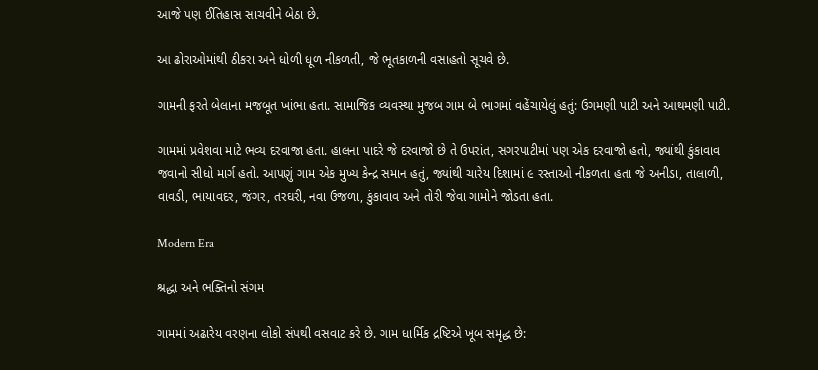આજે પણ ઈતિહાસ સાચવીને બેઠા છે.

આ ઢોરાઓમાંથી ઠીકરા અને ધોળી ધૂળ નીકળતી, જે ભૂતકાળની વસાહતો સૂચવે છે.

ગામની ફરતે બેલાના મજબૂત ખાંભા હતા. સામાજિક વ્યવસ્થા મુજબ ગામ બે ભાગમાં વહેંચાયેલું હતું: ઉગમણી પાટી અને આથમણી પાટી.

ગામમાં પ્રવેશવા માટે ભવ્ય દરવાજા હતા. હાલના પાદરે જે દરવાજો છે તે ઉપરાંત, સગરપાટીમાં પણ એક દરવાજો હતો, જ્યાંથી કુંકાવાવ જવાનો સીધો માર્ગ હતો. આપણું ગામ એક મુખ્ય કેન્દ્ર સમાન હતું, જ્યાંથી ચારેય દિશામાં ૯ રસ્તાઓ નીકળતા હતા જે અનીડા, તાલાળી, વાવડી, ભાયાવદર, જંગર, તરઘરી, નવા ઉજળા, કુંકાવાવ અને તોરી જેવા ગામોને જોડતા હતા.

Modern Era

શ્રદ્ધા અને ભક્તિનો સંગમ

ગામમાં અઢારેય વરણના લોકો સંપથી વસવાટ કરે છે. ગામ ધાર્મિક દ્રષ્ટિએ ખૂબ સમૃદ્ધ છે: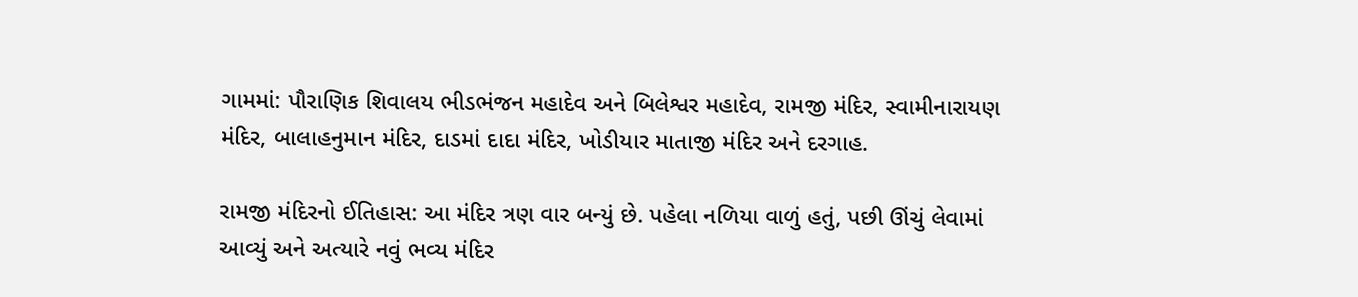ગામમાં: પૌરાણિક શિવાલય ભીડભંજન મહાદેવ અને બિલેશ્વર મહાદેવ, રામજી મંદિર, સ્વામીનારાયણ મંદિર, બાલાહનુમાન મંદિર, દાડમાં દાદા મંદિર, ખોડીયાર માતાજી મંદિર અને દરગાહ.

રામજી મંદિરનો ઈતિહાસ: આ મંદિર ત્રણ વાર બન્યું છે. પહેલા નળિયા વાળું હતું, પછી ઊંચું લેવામાં આવ્યું અને અત્યારે નવું ભવ્ય મંદિર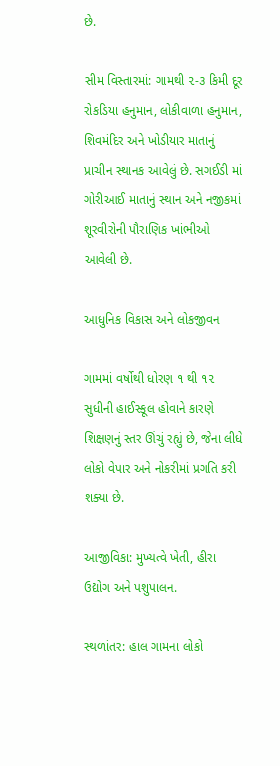છે.

સીમ વિસ્તારમાં: ગામથી ૨-૩ કિમી દૂર રોકડિયા હનુમાન, લોકીવાળા હનુમાન, શિવમંદિર અને ખોડીયાર માતાનું પ્રાચીન સ્થાનક આવેલું છે. સગઈડી માં ગોરીઆઈ માતાનું સ્થાન અને નજીકમાં શૂરવીરોની પૌરાણિક ખાંભીઓ આવેલી છે.

આધુનિક વિકાસ અને લોકજીવન

ગામમાં વર્ષોથી ધોરણ ૧ થી ૧૨ સુધીની હાઈસ્કૂલ હોવાને કારણે શિક્ષણનું સ્તર ઊંચું રહ્યું છે, જેના લીધે લોકો વેપાર અને નોકરીમાં પ્રગતિ કરી શક્યા છે.

આજીવિકા: મુખ્યત્વે ખેતી, હીરા ઉદ્યોગ અને પશુપાલન.

સ્થળાંતર: હાલ ગામના લોકો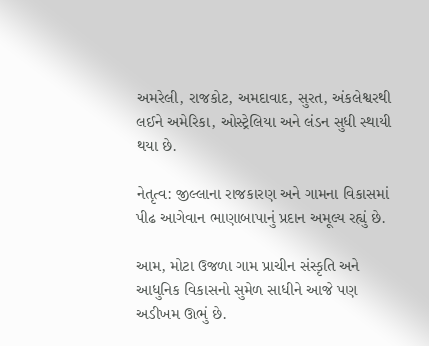અમરેલી, રાજકોટ, અમદાવાદ, સુરત, અંકલેશ્વરથી લઈને અમેરિકા, ઓસ્ટ્રેલિયા અને લંડન સુધી સ્થાયી થયા છે.

નેતૃત્વ: જીલ્લાના રાજકારણ અને ગામના વિકાસમાં પીઢ આગેવાન ભાણાબાપાનું પ્રદાન અમૂલ્ય રહ્યું છે.

આમ, મોટા ઉજળા ગામ પ્રાચીન સંસ્કૃતિ અને આધુનિક વિકાસનો સુમેળ સાધીને આજે પણ અડીખમ ઊભું છે.